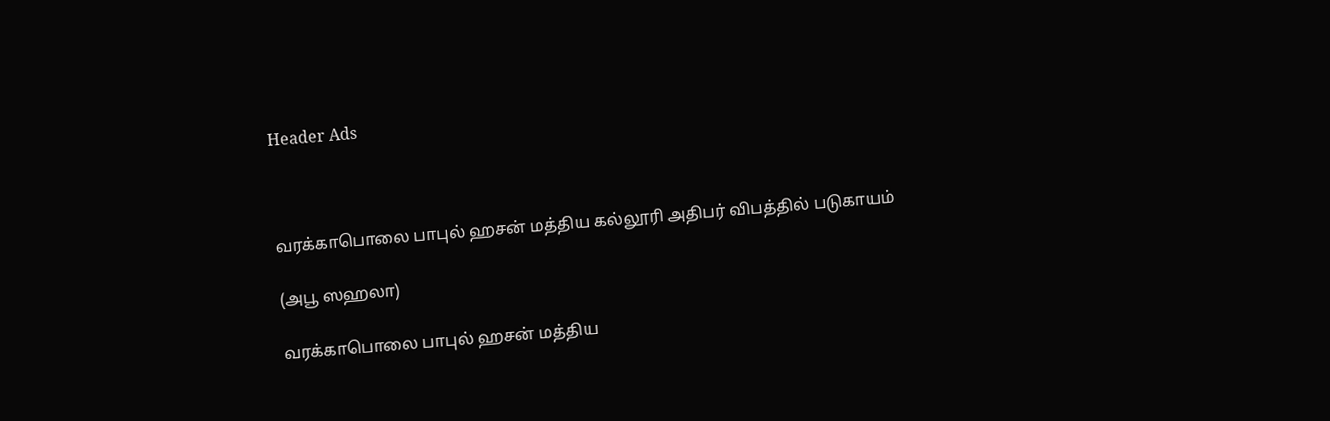Header Ads



வரக்காபொலை பாபுல் ஹசன் மத்திய கல்லூரி அதிபர் விபத்தில் படுகாயம்

(அபூ ஸஹலா)

வரக்காபொலை பாபுல் ஹசன் மத்திய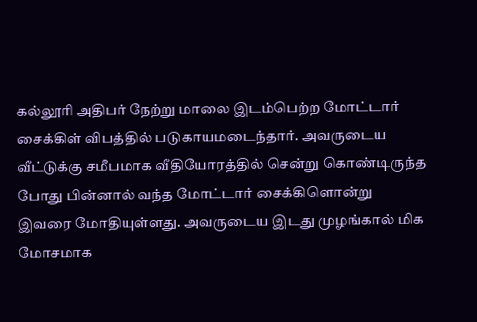கல்லூரி அதிபர் நேற்று மாலை இடம்பெற்ற மோட்டார் சைக்கிள் விபத்தில் படுகாயமடைந்தார். அவருடைய வீட்டுக்கு சமீபமாக வீதியோரத்தில் சென்று கொண்டிருந்த போது பின்னால் வந்த மோட்டார் சைக்கிளொன்று இவரை மோதியுள்ளது. அவருடைய இடது முழங்கால் மிக மோசமாக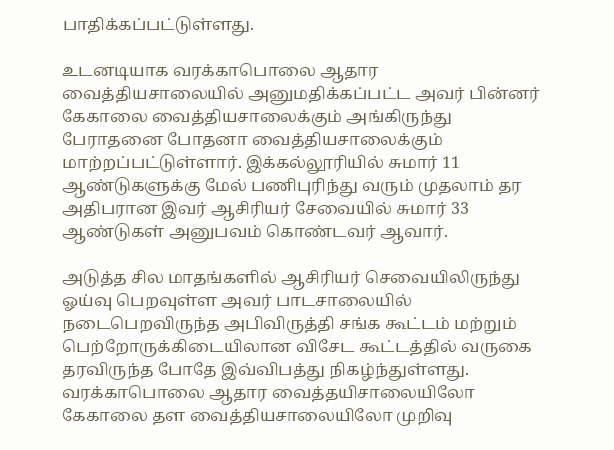பாதிக்கப்பட்டுள்ளது.

உடனடியாக வரக்காபொலை ஆதார வைத்தியசாலையில் அனுமதிக்கப்பட்ட அவர் பின்னர் கேகாலை வைத்தியசாலைக்கும் அங்கிருந்து பேராதனை போதனா வைத்தியசாலைக்கும் மாற்றப்பட்டுள்ளார். இக்கல்லூரியில் சுமார் 11 ஆண்டுகளுக்கு மேல் பணிபுரிந்து வரும் முதலாம் தர அதிபரான இவர் ஆசிரியர் சேவையில் சுமார் 33 ஆண்டுகள் அனுபவம் கொண்டவர் ஆவார்.

அடுத்த சில மாதங்களில் ஆசிரியர் செவையிலிருந்து ஓய்வு பெறவுள்ள அவர் பாடசாலையில் நடைபெறவிருந்த அபிவிருத்தி சங்க கூட்டம் மற்றும் பெற்றோருக்கிடையிலான விசேட கூட்டத்தில் வருகை தரவிருந்த போதே இவ்விபத்து நிகழ்ந்துள்ளது.  வரக்காபொலை ஆதார வைத்தயிசாலையிலோ கேகாலை தள வைத்தியசாலையிலோ முறிவு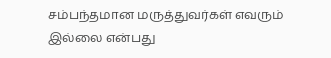சம்பந்தமான மருத்துவர்கள் எவரும் இல்லை என்பது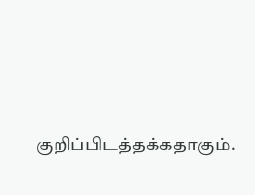குறிப்பிடத்தக்கதாகும்.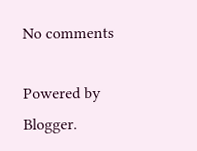No comments

Powered by Blogger.